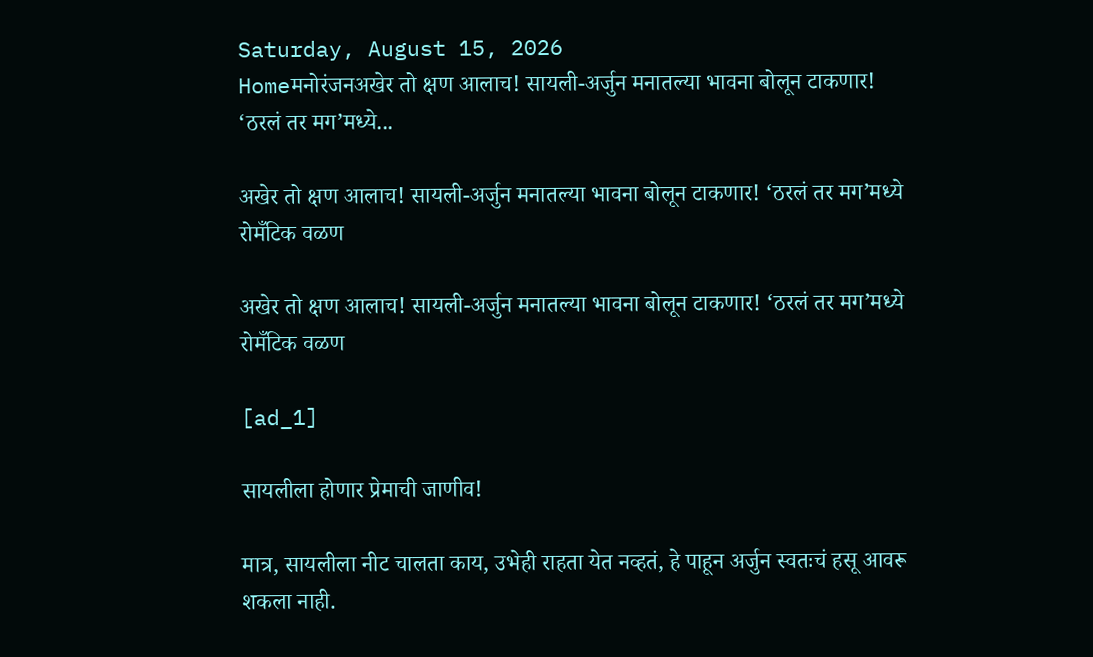Saturday, August 15, 2026
Homeमनोरंजनअखेर तो क्षण आलाच! सायली-अर्जुन मनातल्या भावना बोलून टाकणार! ‘ठरलं तर मग’मध्ये...

अखेर तो क्षण आलाच! सायली-अर्जुन मनातल्या भावना बोलून टाकणार! ‘ठरलं तर मग’मध्ये रोमँटिक वळण

अखेर तो क्षण आलाच! सायली-अर्जुन मनातल्या भावना बोलून टाकणार! ‘ठरलं तर मग’मध्ये रोमँटिक वळण

[ad_1]

सायलीला होणार प्रेमाची जाणीव!

मात्र, सायलीला नीट चालता काय, उभेही राहता येत नव्हतं, हे पाहून अर्जुन स्वतःचं हसू आवरू शकला नाही.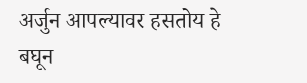अर्जुन आपल्यावर हसतोय हे बघून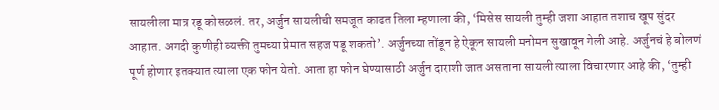सायलीला मात्र रडू कोसळलं. तर, अर्जुन सायलीची समजूत काढत तिला म्हणाला की, ‘मिसेस सायली तुम्ही जशा आहात तशाच खूप सुंदर आहात. अगदी कुणीही व्यक्ती तुमच्या प्रेमात सहज पडू शकतो’. अर्जुनच्या तोंडून हे ऐकून सायली मनोमन सुखावून गेली आहे. अर्जुनचं हे बोलणं पूर्ण होणार इतक्यात त्याला एक फोन येतो. आता हा फोन घेण्यासाठी अर्जुन दाराशी जात असताना सायली त्याला विचारणार आहे की, ‘तुम्ही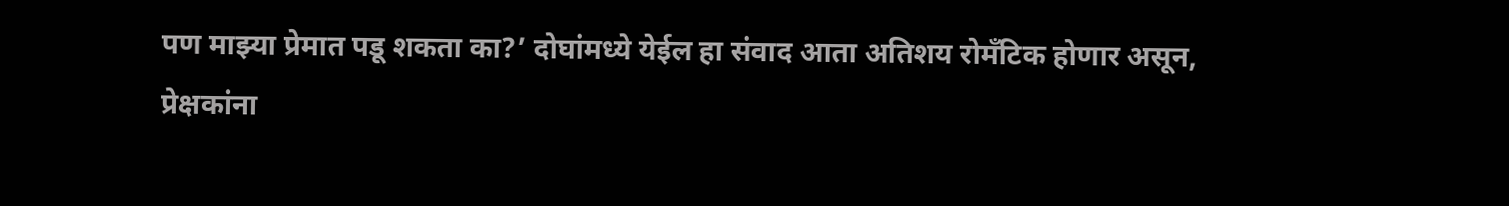पण माझ्या प्रेमात पडू शकता का?’ दोघांमध्ये येईल हा संवाद आता अतिशय रोमँटिक होणार असून, प्रेक्षकांना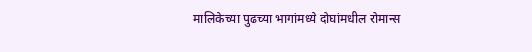मालिकेच्या पुढच्या भागांमध्ये दोघांमधील रोमान्स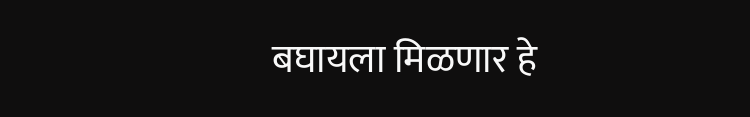बघायला मिळणार हे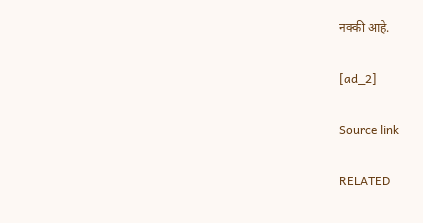नक्की आहे.

[ad_2]

Source link

RELATED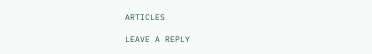ARTICLES

LEAVE A REPLY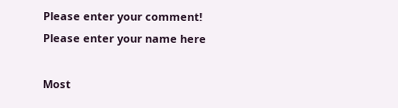Please enter your comment!
Please enter your name here

Most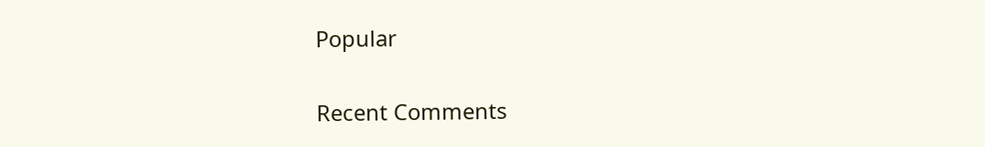Popular

Recent Comments